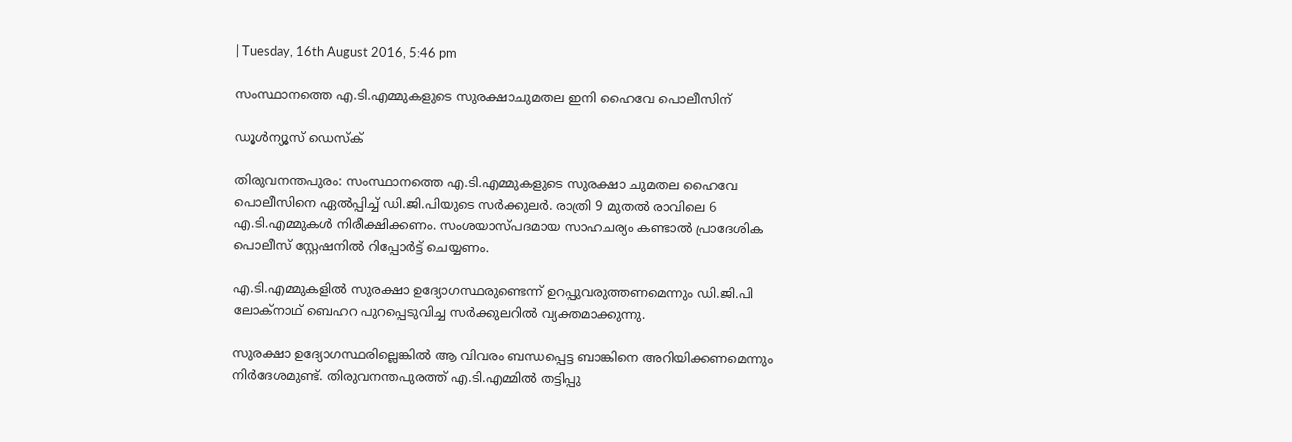| Tuesday, 16th August 2016, 5:46 pm

സംസ്ഥാനത്തെ എ.ടി.എമ്മുകളുടെ സുരക്ഷാചുമതല ഇനി ഹൈവേ പൊലീസിന്

ഡൂള്‍ന്യൂസ് ഡെസ്‌ക്

തിരുവനന്തപുരം: സംസ്ഥാനത്തെ എ.ടി.എമ്മുകളുടെ സുരക്ഷാ ചുമതല ഹൈവേ പൊലീസിനെ ഏല്‍പ്പിച്ച് ഡി.ജി.പിയുടെ സര്‍ക്കുലര്‍. രാത്രി 9 മുതല്‍ രാവിലെ 6 എ.ടി.എമ്മുകള്‍ നിരീക്ഷിക്കണം. സംശയാസ്പദമായ സാഹചര്യം കണ്ടാല്‍ പ്രാദേശിക പൊലീസ് സ്റ്റേഷനില്‍ റിപ്പോര്‍ട്ട് ചെയ്യണം.

എ.ടി.എമ്മുകളില്‍ സുരക്ഷാ ഉദ്യോഗസ്ഥരുണ്ടെന്ന് ഉറപ്പുവരുത്തണമെന്നും ഡി.ജി.പി ലോക്‌നാഥ് ബെഹറ പുറപ്പെടുവിച്ച സര്‍ക്കുലറില്‍ വ്യക്തമാക്കുന്നു.

സുരക്ഷാ ഉദ്യോഗസ്ഥരില്ലെങ്കില്‍ ആ വിവരം ബന്ധപ്പെട്ട ബാങ്കിനെ അറിയിക്കണമെന്നും നിര്‍ദേശമുണ്ട്. തിരുവനന്തപുരത്ത് എ.ടി.എമ്മില്‍ തട്ടിപ്പു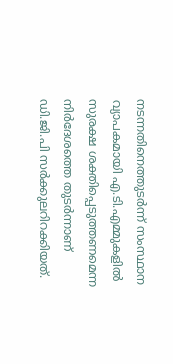നടന്നതിനെത്തുടര്‍ന്ന് സംസ്ഥാന വ്യാപകമായി എ.ടി.എമ്മുകളില്‍ സുരക്ഷ ശക്തിപ്പെടുത്തണമെന്ന നിര്‍ദേശത്തെ തുടര്‍ന്നാണ് ഡി.ജി.പി സര്‍ക്കുലറിറക്കിയത്.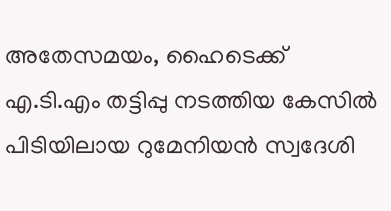അതേസമയം, ഹൈടെക്ക് എ.ടി.എം തട്ടിപ്പു നടത്തിയ കേസില്‍ പിടിയിലായ റുമേനിയന്‍ സ്വദേശി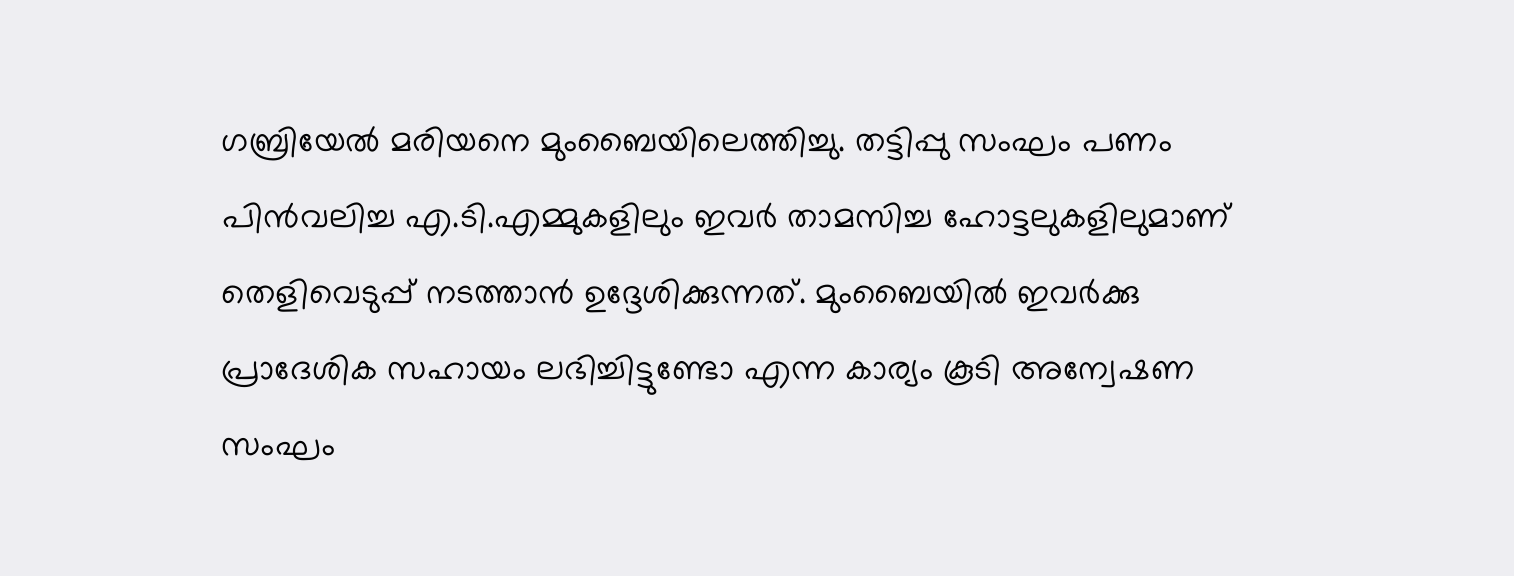ഗബ്രിയേല്‍ മരിയനെ മുംബൈയിലെത്തിച്ചു. തട്ടിപ്പു സംഘം പണം പിന്‍വലിച്ച എ.ടി.എമ്മുകളിലും ഇവര്‍ താമസിച്ച ഹോട്ടലുകളിലുമാണ് തെളിവെടുപ്പ് നടത്താന്‍ ഉദ്ദേശിക്കുന്നത്. മുംബൈയില്‍ ഇവര്‍ക്കു പ്രാദേശിക സഹായം ലഭിച്ചിട്ടുണ്ടോ എന്ന കാര്യം കൂടി അന്വേഷണ സംഘം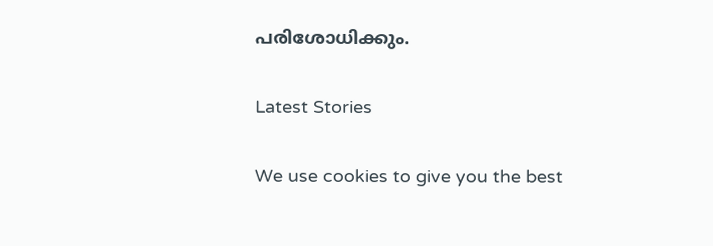പരിശോധിക്കും.

Latest Stories

We use cookies to give you the best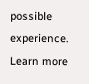possible experience. Learn more